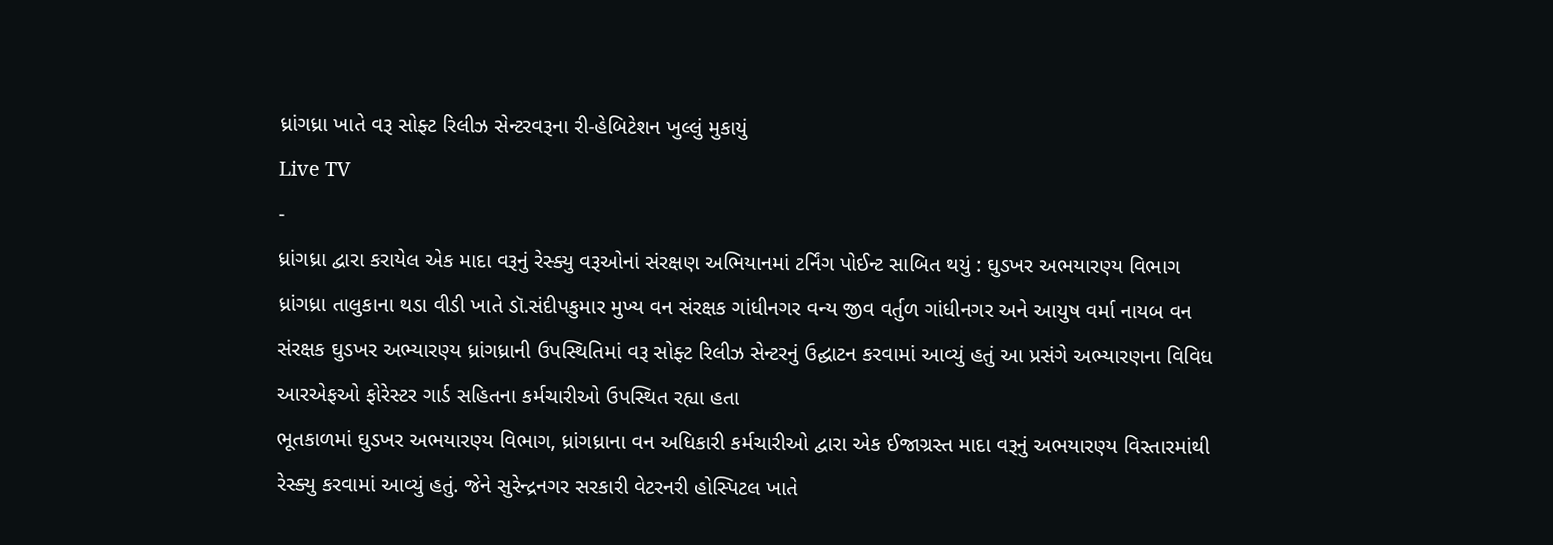ધ્રાંગધ્રા ખાતે વરૂ સોફ્ટ રિલીઝ સેન્ટરવરૂના રી-હેબિટેશન ખુલ્લું મુકાયું
Live TV
-
ધ્રાંગધ્રા દ્વારા કરાયેલ એક માદા વરૂનું રેસ્ક્યુ વરૂઓનાં સંરક્ષણ અભિયાનમાં ટર્નિંગ પોઈન્ટ સાબિત થયું : ઘુડખર અભયારણ્ય વિભાગ
ધ્રાંગધ્રા તાલુકાના થડા વીડી ખાતે ડૉ.સંદીપકુમાર મુખ્ય વન સંરક્ષક ગાંધીનગર વન્ય જીવ વર્તુળ ગાંધીનગર અને આયુષ વર્મા નાયબ વન સંરક્ષક ઘુડખર અભ્યારણ્ય ધ્રાંગધ્રાની ઉપસ્થિતિમાં વરૂ સોફ્ટ રિલીઝ સેન્ટરનું ઉદ્ઘાટન કરવામાં આવ્યું હતું આ પ્રસંગે અભ્યારણના વિવિધ આરએફઓ ફોરેસ્ટર ગાર્ડ સહિતના કર્મચારીઓ ઉપસ્થિત રહ્યા હતા
ભૂતકાળમાં ઘુડખર અભયારણ્ય વિભાગ, ધ્રાંગધ્રાના વન અધિકારી કર્મચારીઓ દ્વારા એક ઈજાગ્રસ્ત માદા વરૂનું અભયારણ્ય વિસ્તારમાંથી રેસ્ક્યુ કરવામાં આવ્યું હતું. જેને સુરેન્દ્રનગર સરકારી વેટરનરી હોસ્પિટલ ખાતે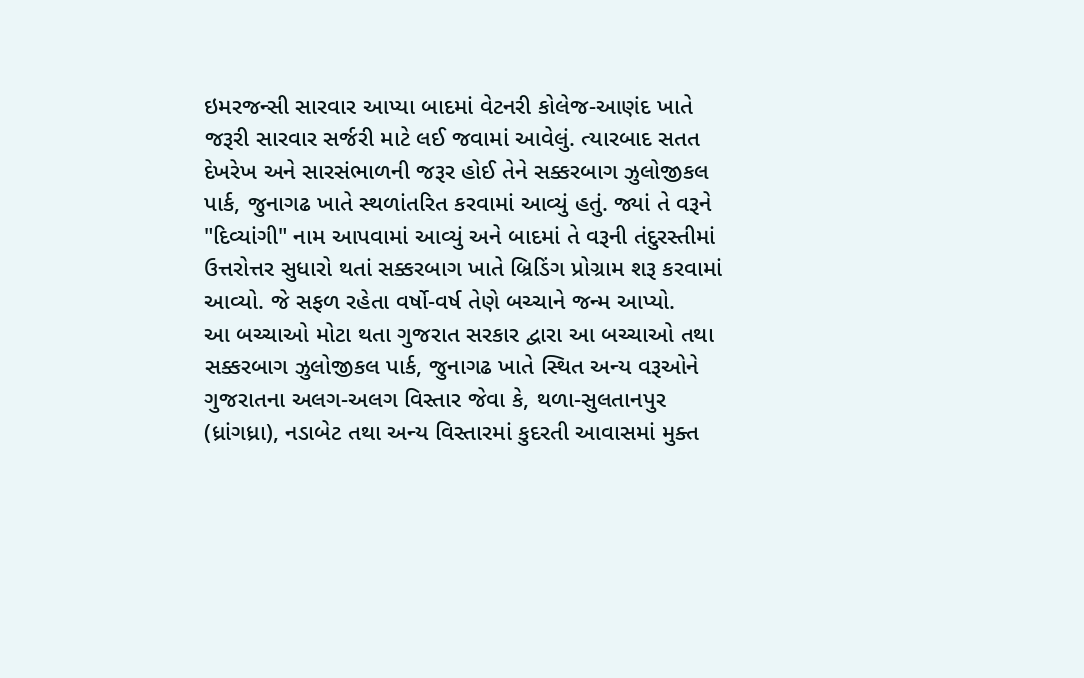ઇમરજન્સી સારવાર આપ્યા બાદમાં વેટનરી કોલેજ-આણંદ ખાતે જરૂરી સારવાર સર્જરી માટે લઈ જવામાં આવેલું. ત્યારબાદ સતત દેખરેખ અને સારસંભાળની જરૂર હોઈ તેને સક્કરબાગ ઝુલોજીકલ પાર્ક, જુનાગઢ ખાતે સ્થળાંતરિત કરવામાં આવ્યું હતું. જ્યાં તે વરૂને "દિવ્યાંગી" નામ આપવામાં આવ્યું અને બાદમાં તે વરૂની તંદુરસ્તીમાં ઉત્તરોત્તર સુધારો થતાં સક્કરબાગ ખાતે બ્રિડિંગ પ્રોગ્રામ શરૂ કરવામાં આવ્યો. જે સફળ રહેતા વર્ષો-વર્ષ તેણે બચ્ચાને જન્મ આપ્યો.
આ બચ્ચાઓ મોટા થતા ગુજરાત સરકાર દ્વારા આ બચ્ચાઓ તથા સક્કરબાગ ઝુલોજીકલ પાર્ક, જુનાગઢ ખાતે સ્થિત અન્ય વરૂઓને ગુજરાતના અલગ-અલગ વિસ્તાર જેવા કે, થળા-સુલતાનપુર (ધ્રાંગધ્રા), નડાબેટ તથા અન્ય વિસ્તારમાં કુદરતી આવાસમાં મુક્ત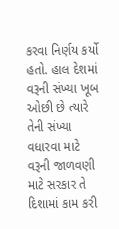કરવા નિર્ણય કર્યો હતો. હાલ દેશમાં વરૂની સંખ્યા ખૂબ ઓછી છે ત્યારે તેની સંખ્યા વધારવા માટે વરૂની જાળવણી માટે સરકાર તે દિશામાં કામ કરી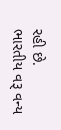રહી છે.
ભારતીય વરૂ વન્ય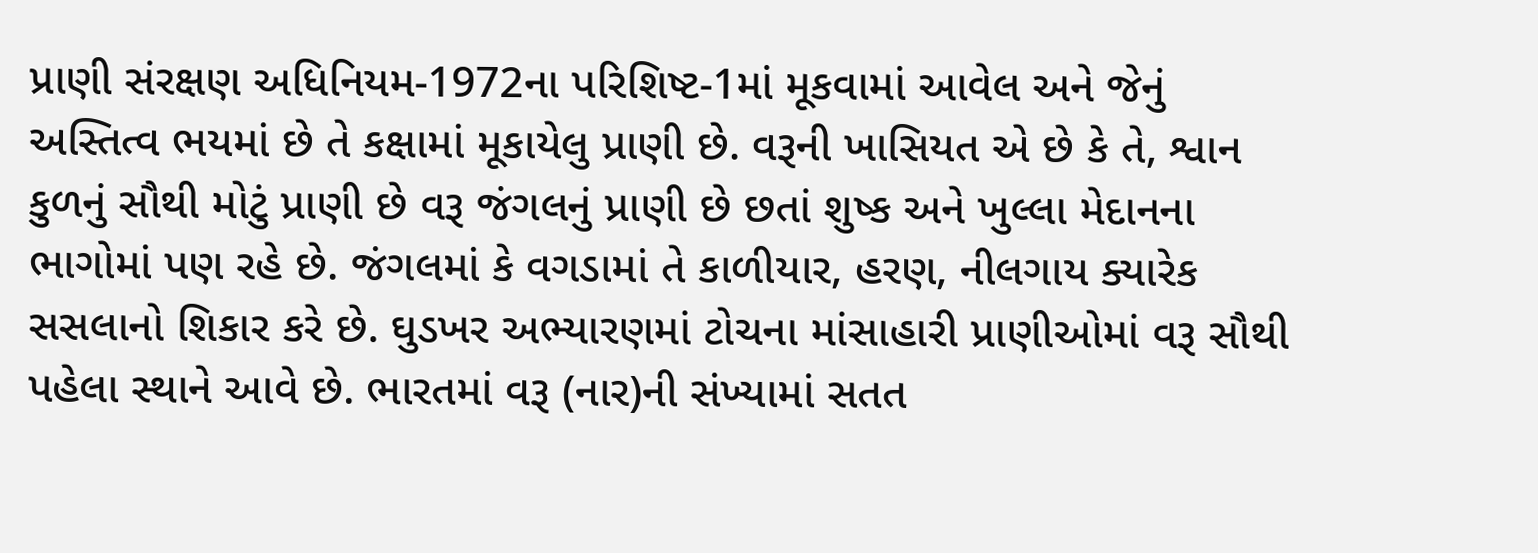પ્રાણી સંરક્ષણ અધિનિયમ-1972ના પરિશિષ્ટ-1માં મૂકવામાં આવેલ અને જેનું અસ્તિત્વ ભયમાં છે તે કક્ષામાં મૂકાયેલુ પ્રાણી છે. વરૂની ખાસિયત એ છે કે તે, શ્વાન કુળનું સૌથી મોટું પ્રાણી છે વરૂ જંગલનું પ્રાણી છે છતાં શુષ્ક અને ખુલ્લા મેદાનના ભાગોમાં પણ રહે છે. જંગલમાં કે વગડામાં તે કાળીયાર, હરણ, નીલગાય ક્યારેક સસલાનો શિકાર કરે છે. ઘુડખર અભ્યારણમાં ટોચના માંસાહારી પ્રાણીઓમાં વરૂ સૌથી પહેલા સ્થાને આવે છે. ભારતમાં વરૂ (નાર)ની સંખ્યામાં સતત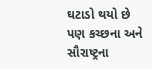ઘટાડો થયો છે પણ કચ્છના અને સૌરાષ્ટ્રના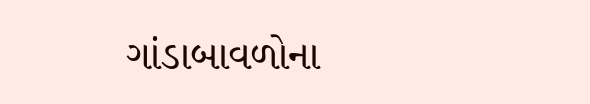ગાંડાબાવળોના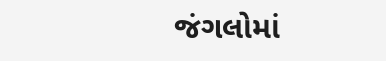જંગલોમાં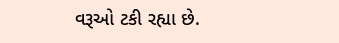વરૂઓ ટકી રહ્યા છે.